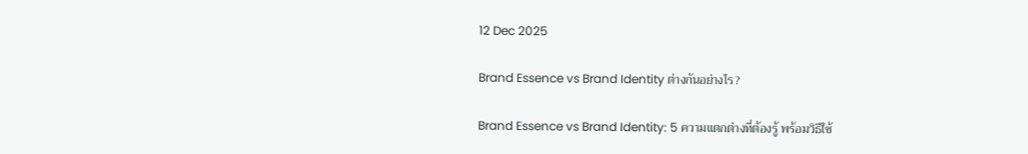12 Dec 2025

Brand Essence vs Brand Identity ต่างกันอย่างไร?

Brand Essence vs Brand Identity: 5 ความแตกต่างที่ต้องรู้ พร้อมวิธีใช้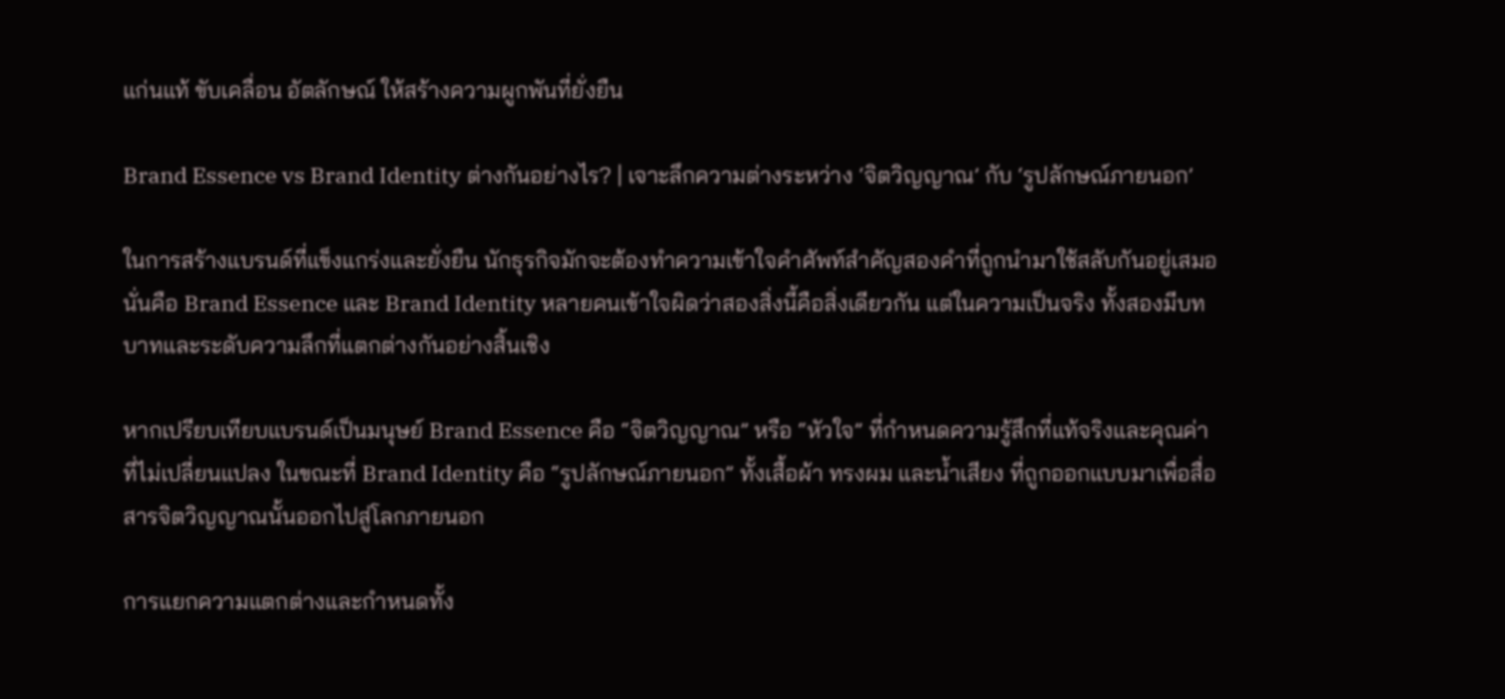แก่นแท้ ขับเคลื่อน อัตลักษณ์ ให้สร้างความผูกพันที่ยั่งยืน

Brand Essence vs Brand Identity ต่างกันอย่างไร? | เจาะลึกความต่างระหว่าง ‘จิตวิญญาณ’ กับ ‘รูปลักษณ์ภายนอก’

ในการสร้างแบรนด์ที่แข็งแกร่งและยั่งยืน นักธุรกิจมักจะต้องทำความเข้าใจคำศัพท์สำคัญสองคำที่ถูกนำมาใช้สลับกันอยู่เสมอ นั่นคือ Brand Essence และ Brand Identity หลายคนเข้าใจผิดว่าสองสิ่งนี้คือสิ่งเดียวกัน แต่ในความเป็นจริง ทั้งสองมีบทบาทและระดับความลึกที่แตกต่างกันอย่างสิ้นเชิง

หากเปรียบเทียบแบรนด์เป็นมนุษย์ Brand Essence คือ “จิตวิญญาณ” หรือ “หัวใจ” ที่กำหนดความรู้สึกที่แท้จริงและคุณค่าที่ไม่เปลี่ยนแปลง ในขณะที่ Brand Identity คือ “รูปลักษณ์ภายนอก” ทั้งเสื้อผ้า ทรงผม และน้ำเสียง ที่ถูกออกแบบมาเพื่อสื่อสารจิตวิญญาณนั้นออกไปสู่โลกภายนอก

การแยกความแตกต่างและกำหนดทั้ง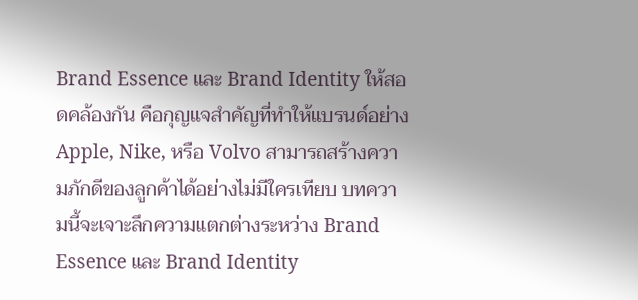Brand Essence และ Brand Identity ให้สอดคล้องกัน คือกุญแจสำคัญที่ทำให้แบรนด์อย่าง Apple, Nike, หรือ Volvo สามารถสร้างความภักดีของลูกค้าได้อย่างไม่มีใครเทียบ บทความนี้จะเจาะลึกความแตกต่างระหว่าง Brand Essence และ Brand Identity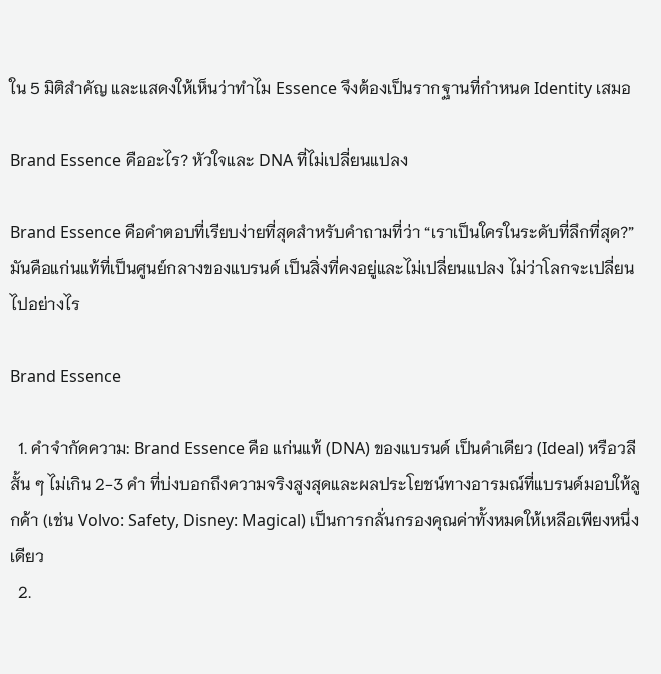ใน 5 มิติสำคัญ และแสดงให้เห็นว่าทำไม Essence จึงต้องเป็นรากฐานที่กำหนด Identity เสมอ

Brand Essence คืออะไร? หัวใจและ DNA ที่ไม่เปลี่ยนแปลง

Brand Essence คือคำตอบที่เรียบง่ายที่สุดสำหรับคำถามที่ว่า “เราเป็นใครในระดับที่ลึกที่สุด?” มันคือแก่นแท้ที่เป็นศูนย์กลางของแบรนด์ เป็นสิ่งที่คงอยู่และไม่เปลี่ยนแปลง ไม่ว่าโลกจะเปลี่ยนไปอย่างไร

Brand Essence

  1. คำจำกัดความ: Brand Essence คือ แก่นแท้ (DNA) ของแบรนด์ เป็นคำเดียว (Ideal) หรือวลีสั้น ๆ ไม่เกิน 2-3 คำ ที่บ่งบอกถึงความจริงสูงสุดและผลประโยชน์ทางอารมณ์ที่แบรนด์มอบให้ลูกค้า (เช่น Volvo: Safety, Disney: Magical) เป็นการกลั่นกรองคุณค่าทั้งหมดให้เหลือเพียงหนึ่งเดียว
  2.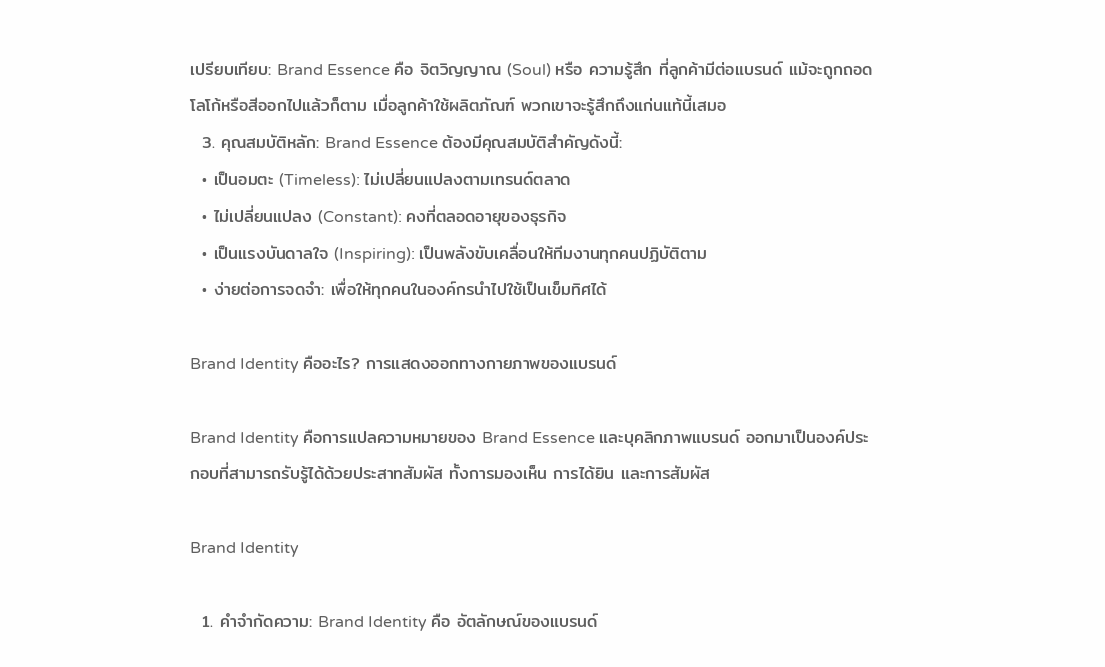เปรียบเทียบ: Brand Essence คือ จิตวิญญาณ (Soul) หรือ ความรู้สึก ที่ลูกค้ามีต่อแบรนด์ แม้จะถูกถอดโลโก้หรือสีออกไปแล้วก็ตาม เมื่อลูกค้าใช้ผลิตภัณฑ์ พวกเขาจะรู้สึกถึงแก่นแท้นี้เสมอ
  3. คุณสมบัติหลัก: Brand Essence ต้องมีคุณสมบัติสำคัญดังนี้:
  • เป็นอมตะ (Timeless): ไม่เปลี่ยนแปลงตามเทรนด์ตลาด
  • ไม่เปลี่ยนแปลง (Constant): คงที่ตลอดอายุของธุรกิจ
  • เป็นแรงบันดาลใจ (Inspiring): เป็นพลังขับเคลื่อนให้ทีมงานทุกคนปฏิบัติตาม
  • ง่ายต่อการจดจำ: เพื่อให้ทุกคนในองค์กรนำไปใช้เป็นเข็มทิศได้

Brand Identity คืออะไร? การแสดงออกทางกายภาพของแบรนด์

Brand Identity คือการแปลความหมายของ Brand Essence และบุคลิกภาพแบรนด์ ออกมาเป็นองค์ประกอบที่สามารถรับรู้ได้ด้วยประสาทสัมผัส ทั้งการมองเห็น การได้ยิน และการสัมผัส

Brand Identity

  1. คำจำกัดความ: Brand Identity คือ อัตลักษณ์ของแบรนด์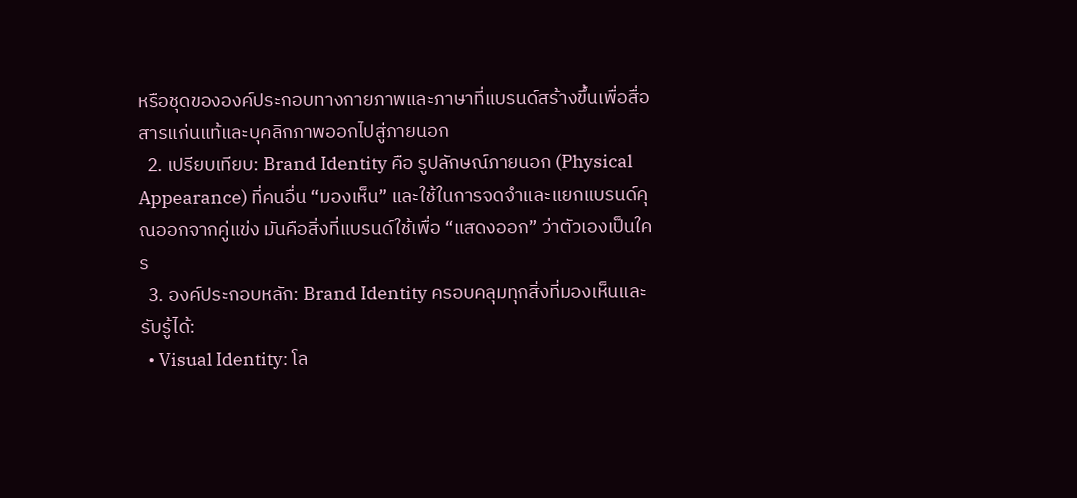หรือชุดขององค์ประกอบทางกายภาพและภาษาที่แบรนด์สร้างขึ้นเพื่อสื่อสารแก่นแท้และบุคลิกภาพออกไปสู่ภายนอก
  2. เปรียบเทียบ: Brand Identity คือ รูปลักษณ์ภายนอก (Physical Appearance) ที่คนอื่น “มองเห็น” และใช้ในการจดจำและแยกแบรนด์คุณออกจากคู่แข่ง มันคือสิ่งที่แบรนด์ใช้เพื่อ “แสดงออก” ว่าตัวเองเป็นใคร
  3. องค์ประกอบหลัก: Brand Identity ครอบคลุมทุกสิ่งที่มองเห็นและรับรู้ได้:
  • Visual Identity: โล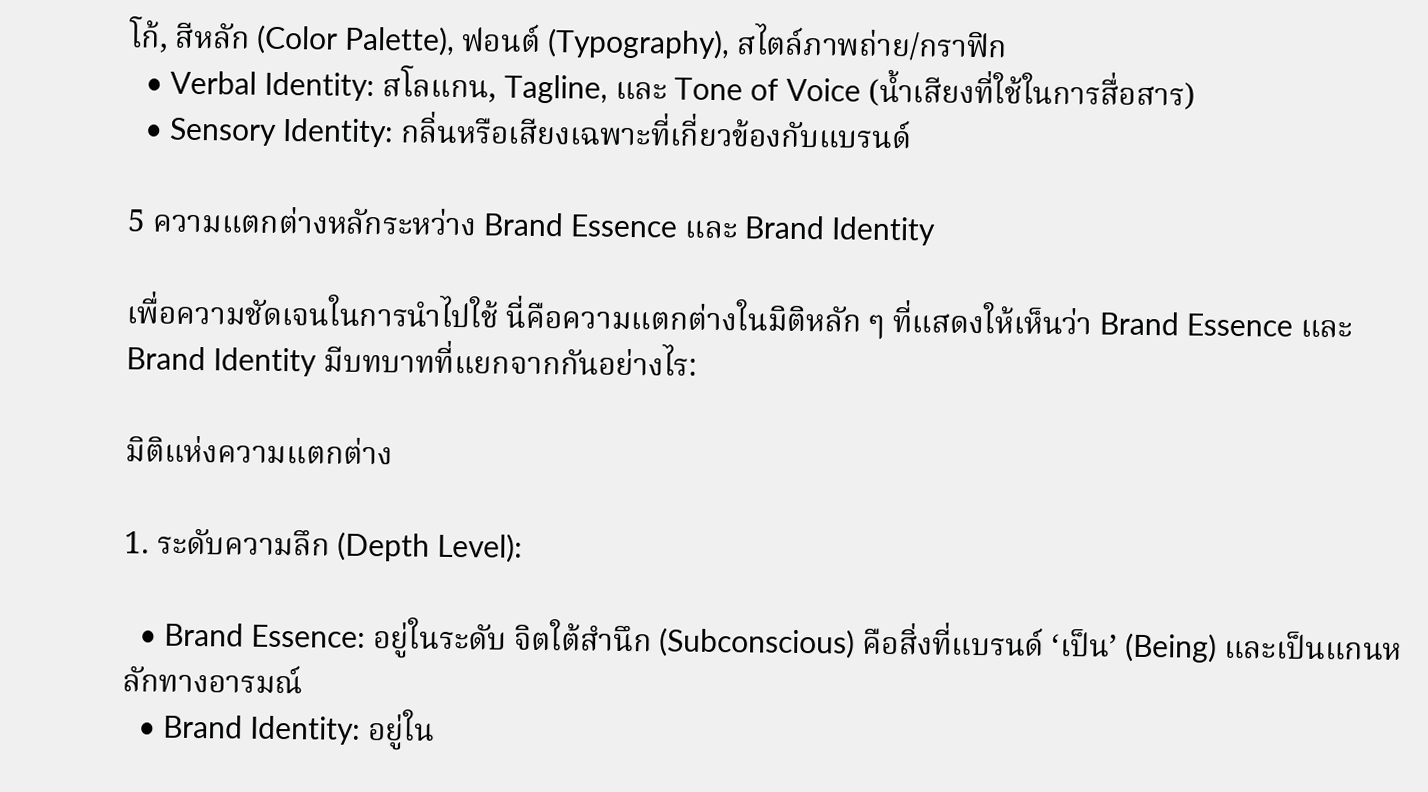โก้, สีหลัก (Color Palette), ฟอนต์ (Typography), สไตล์ภาพถ่าย/กราฟิก
  • Verbal Identity: สโลแกน, Tagline, และ Tone of Voice (น้ำเสียงที่ใช้ในการสื่อสาร)
  • Sensory Identity: กลิ่นหรือเสียงเฉพาะที่เกี่ยวข้องกับแบรนด์

5 ความแตกต่างหลักระหว่าง Brand Essence และ Brand Identity

เพื่อความชัดเจนในการนำไปใช้ นี่คือความแตกต่างในมิติหลัก ๆ ที่แสดงให้เห็นว่า Brand Essence และ Brand Identity มีบทบาทที่แยกจากกันอย่างไร:

มิติแห่งความแตกต่าง

1. ระดับความลึก (Depth Level):

  • Brand Essence: อยู่ในระดับ จิตใต้สำนึก (Subconscious) คือสิ่งที่แบรนด์ ‘เป็น’ (Being) และเป็นแกนหลักทางอารมณ์
  • Brand Identity: อยู่ใน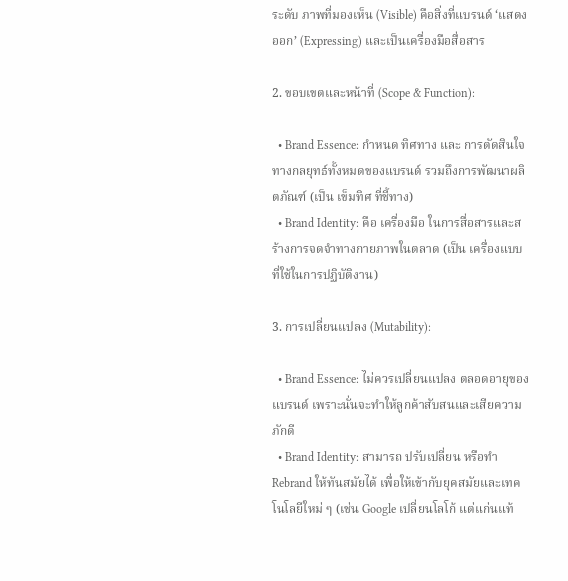ระดับ ภาพที่มองเห็น (Visible) คือสิ่งที่แบรนด์ ‘แสดงออก’ (Expressing) และเป็นเครื่องมือสื่อสาร

2. ขอบเขตและหน้าที่ (Scope & Function):

  • Brand Essence: กำหนด ทิศทาง และ การตัดสินใจ ทางกลยุทธ์ทั้งหมดของแบรนด์ รวมถึงการพัฒนาผลิตภัณฑ์ (เป็น เข็มทิศ ที่ชี้ทาง)
  • Brand Identity: คือ เครื่องมือ ในการสื่อสารและสร้างการจดจำทางกายภาพในตลาด (เป็น เครื่องแบบ ที่ใช้ในการปฏิบัติงาน)

3. การเปลี่ยนแปลง (Mutability):

  • Brand Essence: ไม่ควรเปลี่ยนแปลง ตลอดอายุของแบรนด์ เพราะนั่นจะทำให้ลูกค้าสับสนและเสียความภักดี
  • Brand Identity: สามารถ ปรับเปลี่ยน หรือทำ Rebrand ให้ทันสมัยได้ เพื่อให้เข้ากับยุคสมัยและเทคโนโลยีใหม่ ๆ (เช่น Google เปลี่ยนโลโก้ แต่แก่นแท้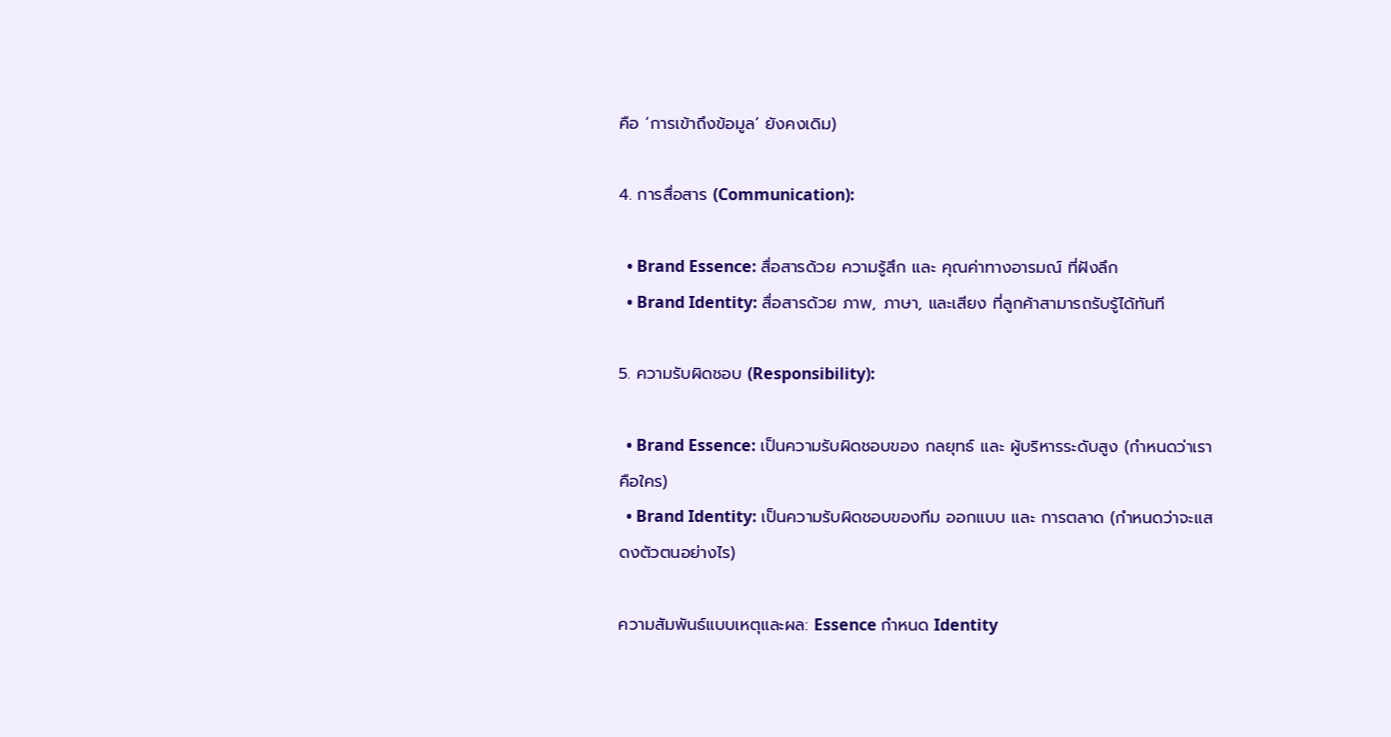คือ ‘การเข้าถึงข้อมูล’ ยังคงเดิม)

4. การสื่อสาร (Communication):

  • Brand Essence: สื่อสารด้วย ความรู้สึก และ คุณค่าทางอารมณ์ ที่ฝังลึก
  • Brand Identity: สื่อสารด้วย ภาพ, ภาษา, และเสียง ที่ลูกค้าสามารถรับรู้ได้ทันที

5. ความรับผิดชอบ (Responsibility):

  • Brand Essence: เป็นความรับผิดชอบของ กลยุทธ์ และ ผู้บริหารระดับสูง (กำหนดว่าเราคือใคร)
  • Brand Identity: เป็นความรับผิดชอบของทีม ออกแบบ และ การตลาด (กำหนดว่าจะแสดงตัวตนอย่างไร)

ความสัมพันธ์แบบเหตุและผล: Essence กำหนด Identity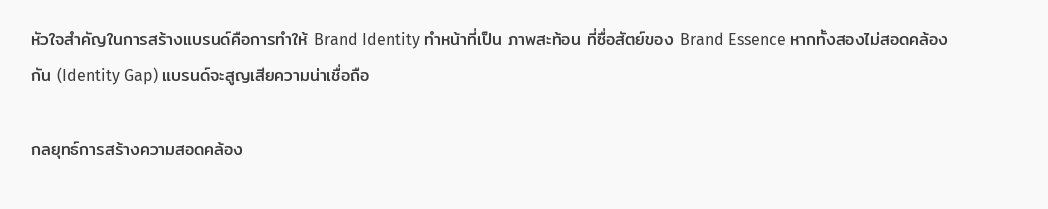หัวใจสำคัญในการสร้างแบรนด์คือการทำให้ Brand Identity ทำหน้าที่เป็น ภาพสะท้อน ที่ซื่อสัตย์ของ Brand Essence หากทั้งสองไม่สอดคล้องกัน (Identity Gap) แบรนด์จะสูญเสียความน่าเชื่อถือ

กลยุทธ์การสร้างความสอดคล้อง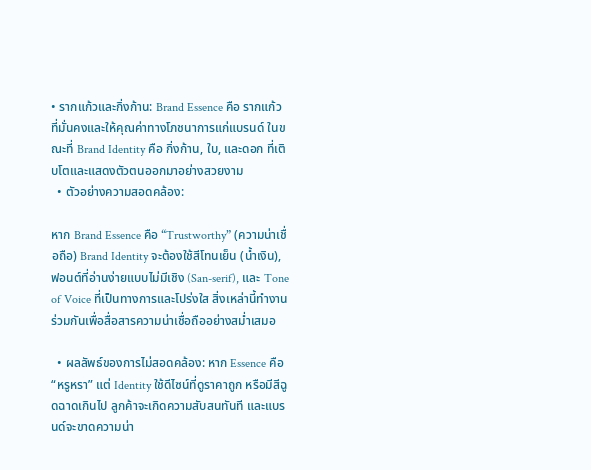• รากแก้วและกิ่งก้าน: Brand Essence คือ รากแก้ว ที่มั่นคงและให้คุณค่าทางโภชนาการแก่แบรนด์ ในขณะที่ Brand Identity คือ กิ่งก้าน, ใบ, และดอก ที่เติบโตและแสดงตัวตนออกมาอย่างสวยงาม
  • ตัวอย่างความสอดคล้อง:

หาก Brand Essence คือ “Trustworthy” (ความน่าเชื่อถือ) Brand Identity จะต้องใช้สีโทนเย็น (น้ำเงิน), ฟอนต์ที่อ่านง่ายแบบไม่มีเชิง (San-serif), และ Tone of Voice ที่เป็นทางการและโปร่งใส สิ่งเหล่านี้ทำงานร่วมกันเพื่อสื่อสารความน่าเชื่อถืออย่างสม่ำเสมอ

  • ผลลัพธ์ของการไม่สอดคล้อง: หาก Essence คือ “หรูหรา” แต่ Identity ใช้ดีไซน์ที่ดูราคาถูก หรือมีสีฉูดฉาดเกินไป ลูกค้าจะเกิดความสับสนทันที และแบรนด์จะขาดความน่า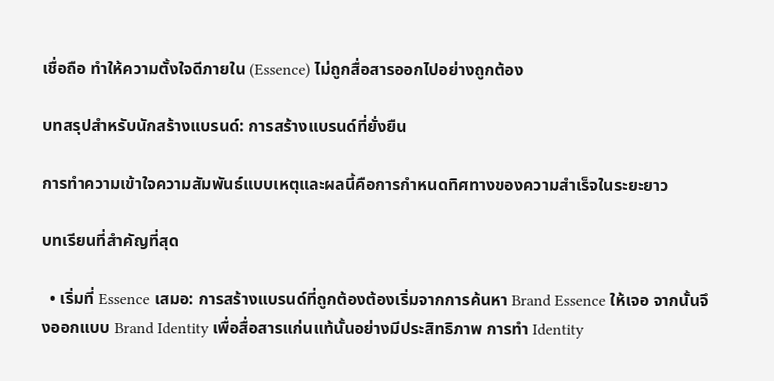เชื่อถือ ทำให้ความตั้งใจดีภายใน (Essence) ไม่ถูกสื่อสารออกไปอย่างถูกต้อง

บทสรุปสำหรับนักสร้างแบรนด์: การสร้างแบรนด์ที่ยั่งยืน

การทำความเข้าใจความสัมพันธ์แบบเหตุและผลนี้คือการกำหนดทิศทางของความสำเร็จในระยะยาว

บทเรียนที่สำคัญที่สุด

  • เริ่มที่ Essence เสมอ: การสร้างแบรนด์ที่ถูกต้องต้องเริ่มจากการค้นหา Brand Essence ให้เจอ จากนั้นจึงออกแบบ Brand Identity เพื่อสื่อสารแก่นแท้นั้นอย่างมีประสิทธิภาพ การทำ Identity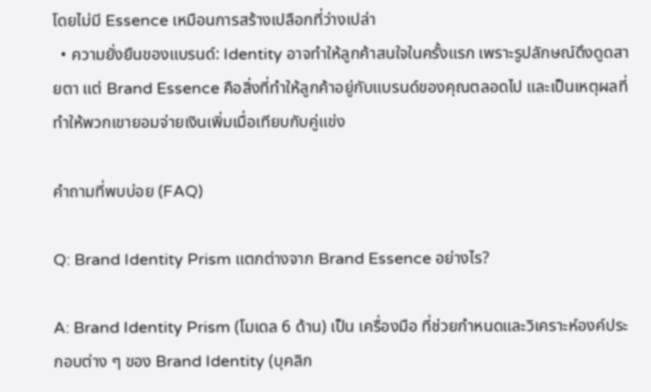โดยไม่มี Essence เหมือนการสร้างเปลือกที่ว่างเปล่า
  • ความยั่งยืนของแบรนด์: Identity อาจทำให้ลูกค้าสนใจในครั้งแรก เพราะรูปลักษณ์ดึงดูดสายตา แต่ Brand Essence คือสิ่งที่ทำให้ลูกค้าอยู่กับแบรนด์ของคุณตลอดไป และเป็นเหตุผลที่ทำให้พวกเขายอมจ่ายเงินเพิ่มเมื่อเทียบกับคู่แข่ง

คำถามที่พบบ่อย (FAQ)

Q: Brand Identity Prism แตกต่างจาก Brand Essence อย่างไร?

A: Brand Identity Prism (โมเดล 6 ด้าน) เป็น เครื่องมือ ที่ช่วยกำหนดและวิเคราะห์องค์ประกอบต่าง ๆ ของ Brand Identity (บุคลิก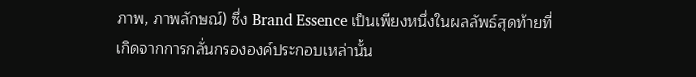ภาพ, ภาพลักษณ์) ซึ่ง Brand Essence เป็นเพียงหนึ่งในผลลัพธ์สุดท้ายที่เกิดจากการกลั่นกรององค์ประกอบเหล่านั้น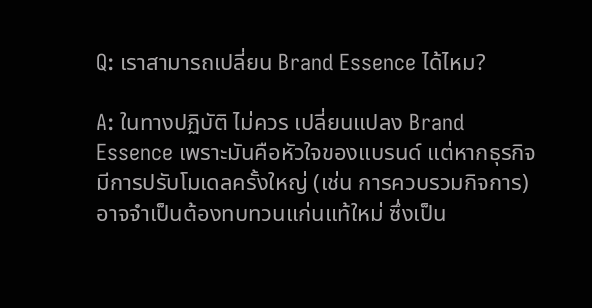Q: เราสามารถเปลี่ยน Brand Essence ได้ไหม?

A: ในทางปฏิบัติ ไม่ควร เปลี่ยนแปลง Brand Essence เพราะมันคือหัวใจของแบรนด์ แต่หากธุรกิจมีการปรับโมเดลครั้งใหญ่ (เช่น การควบรวมกิจการ) อาจจำเป็นต้องทบทวนแก่นแท้ใหม่ ซึ่งเป็น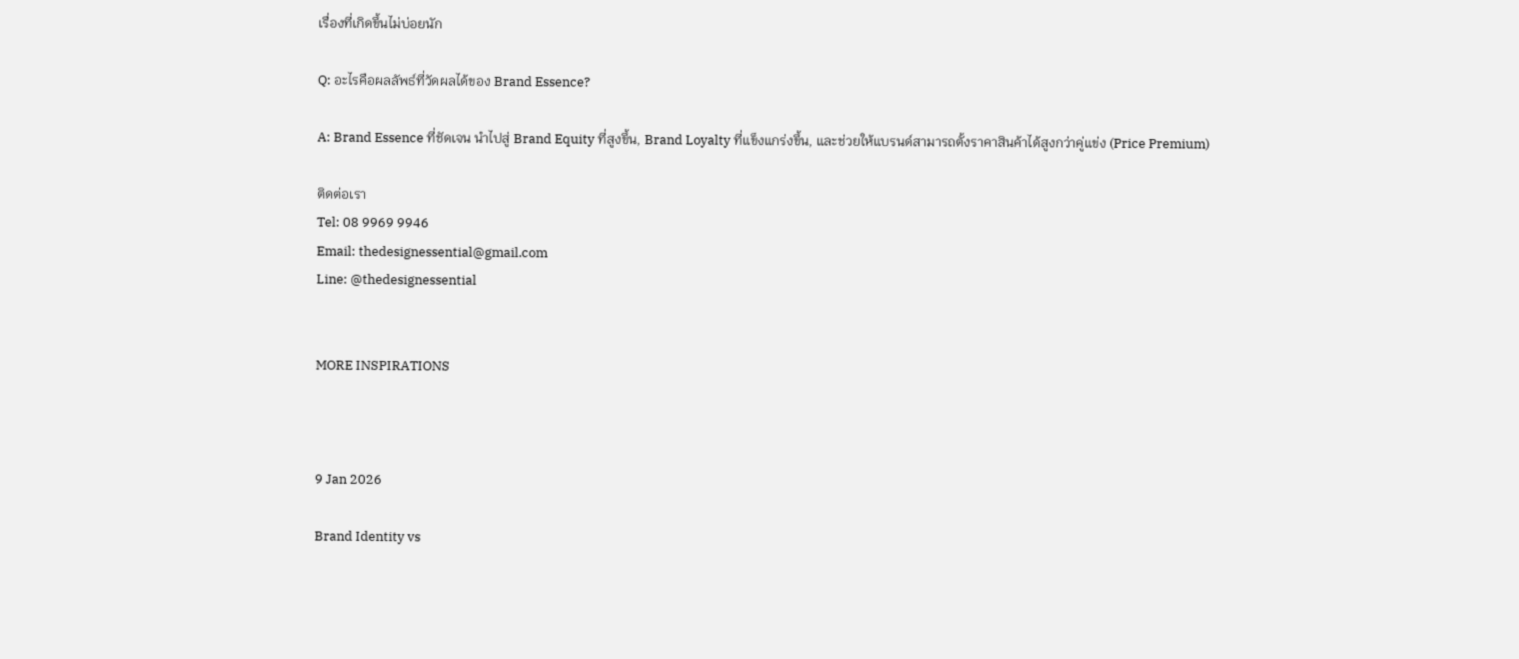เรื่องที่เกิดขึ้นไม่บ่อยนัก

Q: อะไรคือผลลัพธ์ที่วัดผลได้ของ Brand Essence?

A: Brand Essence ที่ชัดเจน นำไปสู่ Brand Equity ที่สูงขึ้น, Brand Loyalty ที่แข็งแกร่งขึ้น, และช่วยให้แบรนด์สามารถตั้งราคาสินค้าได้สูงกว่าคู่แข่ง (Price Premium)

ติดต่อเรา
Tel: 08 9969 9946
Email: thedesignessential@gmail.com
Line: @thedesignessential


MORE INSPIRATIONS



9 Jan 2026

Brand Identity vs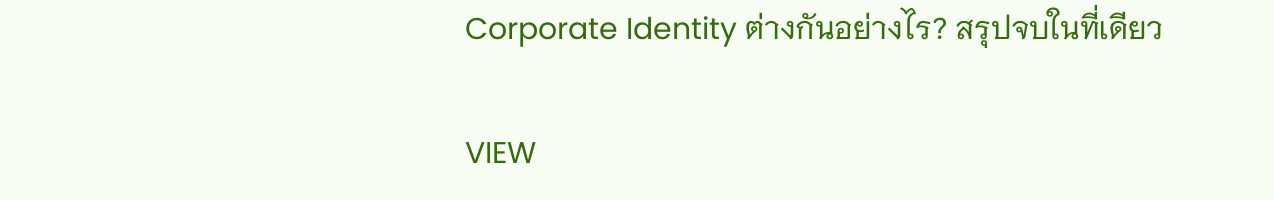Corporate Identity ต่างกันอย่างไร? สรุปจบในที่เดียว

VIEW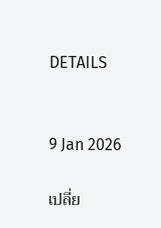DETAILS


9 Jan 2026

เปลี่ย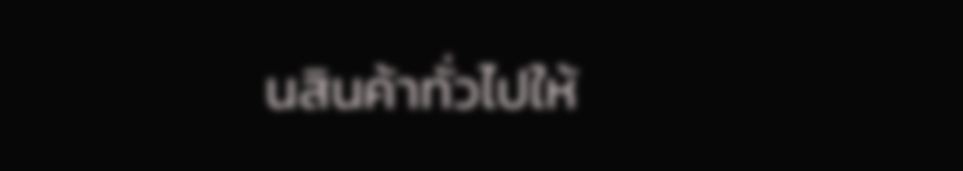นสินค้าทั่วไปให้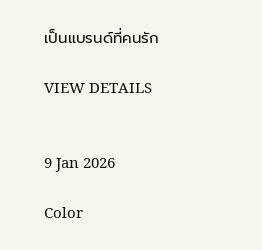เป็นแบรนด์ที่คนรัก

VIEW DETAILS


9 Jan 2026

Color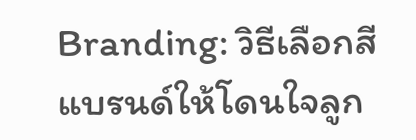Branding: วิธีเลือกสีแบรนด์ให้โดนใจลูก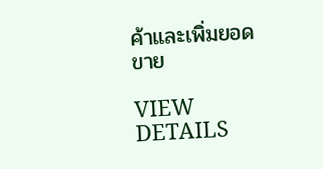ค้าและเพิ่มยอดขาย

VIEW DETAILS